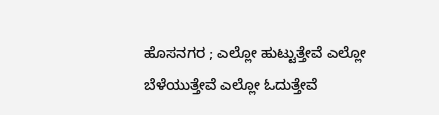ಹೊಸನಗರ ; ಎಲ್ಲೋ ಹುಟ್ಟುತ್ತೇವೆ ಎಲ್ಲೋ ಬೆಳೆಯುತ್ತೇವೆ ಎಲ್ಲೋ ಓದುತ್ತೇವೆ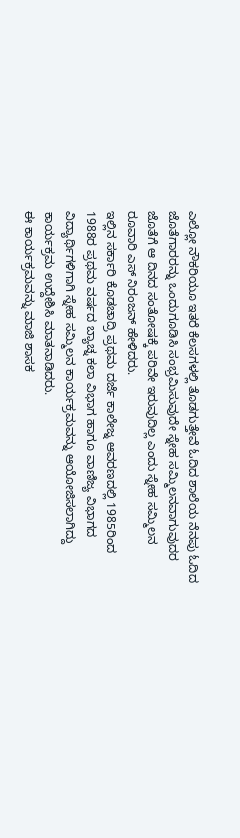ಎಲ್ಲೋ ನೌಕರಿಯೂ ಇತರೆ ಕೆಲಸಗಳಲ್ಲಿ ತೊಡಗುತ್ತೇವೆ ಓದಿದ ಶಾಲೆಯ ನೆನಪು ಓದಿದ ಜೊತೆಗಾರರನ್ನು ಒಂದುಗೂಡಿಸಿ ಸಂಭ್ರಮಿಸುವುದೇ ಸ್ನೇಹ ಸಮ್ಮಿಲನವಾಗುವುದರ ಜೊತೆಗೆ ಆ ದಿನದ ಸಂತೋಷಕ್ಕೆ ಪರಿವೇ ಇರುವುದಿಲ್ಲ ಎಂದು ಸ್ನೇಹ ಸಮ್ಮಿಲನ ರೂವಾರಿ ಎಸ್ ನಿರಂಜನ್ ಹೇಳಿದರು.
ಇಲ್ಲಿನ ಸರ್ಕಾರಿ ಕೊಡಚಾದ್ರಿ ಪ್ರಥಮ ದರ್ಜೆ ಕಾಲೇಜ್ನ ಆವರಣದಲ್ಲಿ 1985ರಿಂದ 1988ರ ಪ್ರಥಮ ವರ್ಷದ ಬ್ಯಾಚ್ನ ಕಲಾ ವಿಭಾಗ ಹಾಗೂ ವಾಣಿಜ್ಯ ವಿಭಾಗದ ವಿದ್ಯಾರ್ಥಿಗಳಿಗಾಗಿ ಸ್ನೇಹ ಸಮ್ಮಿಲನ ಕಾರ್ಯಕ್ರಮವನ್ನು ಆಯೋಜಿಸಲಾಗಿದ್ದು ಕಾರ್ಯಕ್ರಮ ಉದ್ದೇಶಿಸಿ ಮಾತನಾಡಿದರು.
ಈ ಕಾರ್ಯಕ್ರಮವನ್ನು ಮಾಜಿ ಶಾಸಕ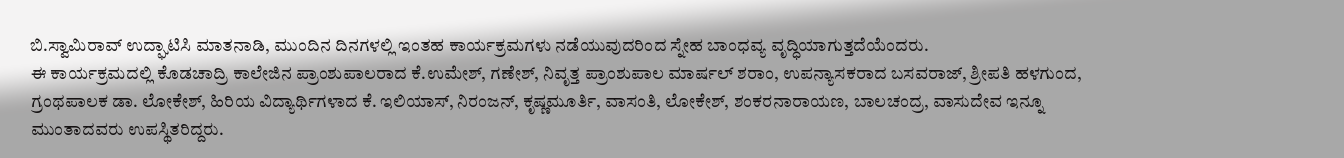ಬಿ.ಸ್ವಾಮಿರಾವ್ ಉದ್ಘಾಟಿಸಿ ಮಾತನಾಡಿ, ಮುಂದಿನ ದಿನಗಳಲ್ಲಿ ಇಂತಹ ಕಾರ್ಯಕ್ರಮಗಳು ನಡೆಯುವುದರಿಂದ ಸ್ನೇಹ ಬಾಂಧವ್ಯ ವೃದ್ಧಿಯಾಗುತ್ತದೆಯೆಂದರು.
ಈ ಕಾರ್ಯಕ್ರಮದಲ್ಲಿ ಕೊಡಚಾದ್ರಿ ಕಾಲೇಜಿನ ಪ್ರಾಂಶುಪಾಲರಾದ ಕೆ.ಉಮೇಶ್, ಗಣೇಶ್, ನಿವೃತ್ತ ಪ್ರಾಂಶುಪಾಲ ಮಾರ್ಷಲ್ ಶರಾಂ, ಉಪನ್ಯಾಸಕರಾದ ಬಸವರಾಜ್, ಶ್ರೀಪತಿ ಹಳಗುಂದ, ಗ್ರಂಥಪಾಲಕ ಡಾ. ಲೋಕೇಶ್, ಹಿರಿಯ ವಿದ್ಯಾರ್ಥಿಗಳಾದ ಕೆ. ಇಲಿಯಾಸ್, ನಿರಂಜನ್, ಕೃಷ್ಣಮೂರ್ತಿ, ವಾಸಂತಿ, ಲೋಕೇಶ್, ಶಂಕರನಾರಾಯಣ, ಬಾಲಚಂದ್ರ, ವಾಸುದೇವ ಇನ್ನೂ ಮುಂತಾದವರು ಉಪಸ್ಥಿತರಿದ್ದರು.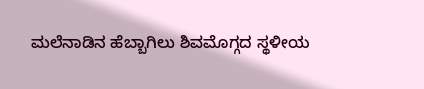ಮಲೆನಾಡಿನ ಹೆಬ್ಬಾಗಿಲು ಶಿವಮೊಗ್ಗದ ಸ್ಥಳೀಯ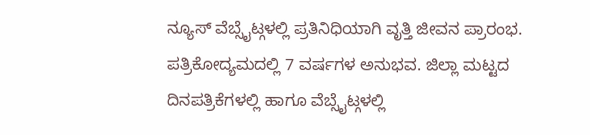ನ್ಯೂಸ್ ವೆಬ್ಸೈಟ್ಗಳಲ್ಲಿ ಪ್ರತಿನಿಧಿಯಾಗಿ ವೃತ್ತಿ ಜೀವನ ಪ್ರಾರಂಭ. ಪತ್ರಿಕೋದ್ಯಮದಲ್ಲಿ 7 ವರ್ಷಗಳ ಅನುಭವ. ಜಿಲ್ಲಾ ಮಟ್ಟದ ದಿನಪತ್ರಿಕೆಗಳಲ್ಲಿ ಹಾಗೂ ವೆಬ್ಸೈಟ್ಗಳಲ್ಲಿ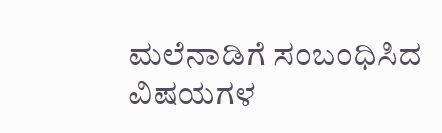ಮಲೆನಾಡಿಗೆ ಸಂಬಂಧಿಸಿದ ವಿಷಯಗಳ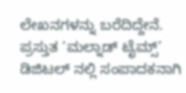ಲೇಖನಗಳನ್ನು ಬರೆದಿದ್ದೇನೆ. ಪ್ರಸ್ತುತ ‘ಮಲ್ನಾಡ್ ಟೈಮ್ಸ್’ ಡಿಜಿಟಲ್ ನಲ್ಲಿ ಸಂಪಾದಕನಾಗಿ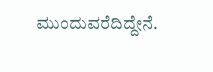ಮುಂದುವರೆದಿದ್ದೇನೆ.